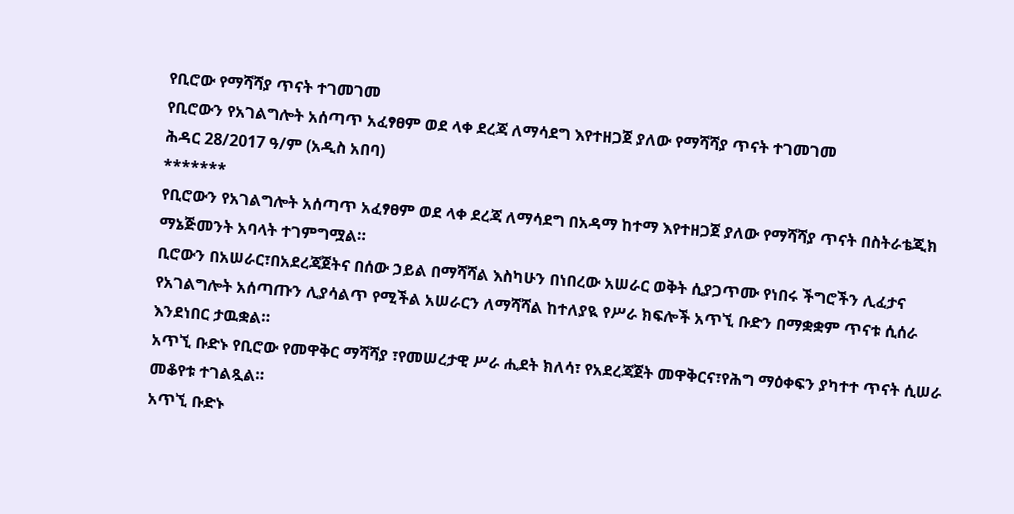የቢሮው የማሻሻያ ጥናት ተገመገመ
የቢሮውን የአገልግሎት አሰጣጥ አፈፃፀም ወደ ላቀ ደረጃ ለማሳደግ እየተዘጋጀ ያለው የማሻሻያ ጥናት ተገመገመ
ሕዳር 28/2017 ዓ/ም (አዲስ አበባ)
*******
የቢሮውን የአገልግሎት አሰጣጥ አፈፃፀም ወደ ላቀ ደረጃ ለማሳደግ በአዳማ ከተማ እየተዘጋጀ ያለው የማሻሻያ ጥናት በስትራቴጂክ ማኔጅመንት አባላት ተገምግሟል።
ቢሮውን በአሠራር፣በአደረጃጀትና በሰው ኃይል በማሻሻል እስካሁን በነበረው አሠራር ወቅት ሲያጋጥሙ የነበሩ ችግሮችን ሊፈታና የአገልግሎት አሰጣጡን ሊያሳልጥ የሚችል አሠራርን ለማሻሻል ከተለያዪ የሥራ ክፍሎች አጥኚ ቡድን በማቋቋም ጥናቱ ሲሰራ እንደነበር ታዉቋል።
አጥኚ ቡድኑ የቢሮው የመዋቅር ማሻሻያ ፣የመሠረታዊ ሥራ ሒደት ክለሳ፣ የአደረጃጀት መዋቅርና፣የሕግ ማዕቀፍን ያካተተ ጥናት ሲሠራ መቆየቱ ተገልጿል።
አጥኚ ቡድኑ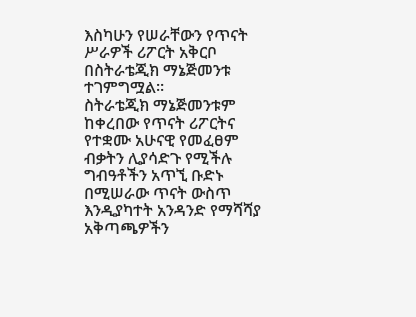እስካሁን የሠራቸውን የጥናት ሥራዎች ሪፖርት አቅርቦ በስትራቴጂክ ማኔጅመንቱ ተገምግሟል።
ስትራቴጂክ ማኔጅመንቱም ከቀረበው የጥናት ሪፖርትና የተቋሙ አሁናዊ የመፈፀም ብቃትን ሊያሳድጉ የሚችሉ ግብዓቶችን አጥኚ ቡድኑ በሚሠራው ጥናት ውስጥ እንዲያካተት አንዳንድ የማሻሻያ አቅጣጫዎችን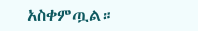አስቀምጧል።